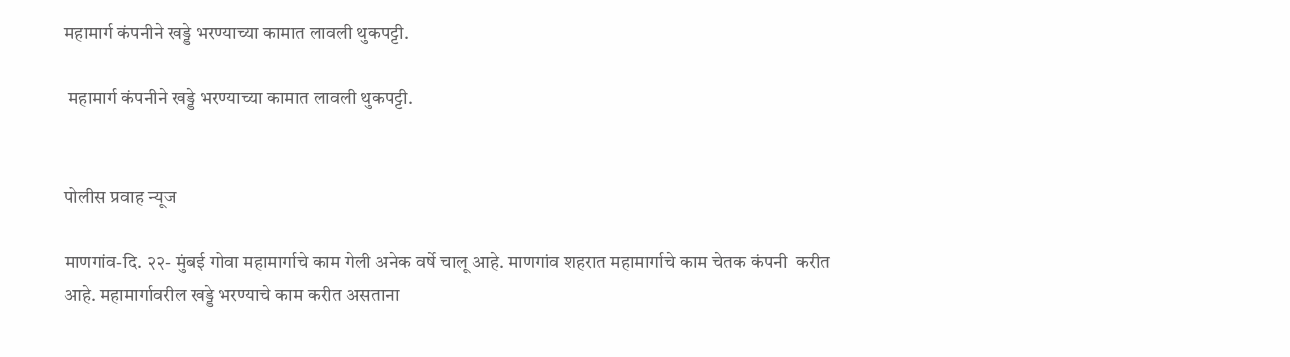महामार्ग कंपनीने खड्डे भरण्याच्या कामात लावली थुकपट्टी.

 महामार्ग कंपनीने खड्डे भरण्याच्या कामात लावली थुकपट्टी.


पोलीस प्रवाह न्यूज

माणगांव-दि. २२- मुंबई गोवा महामार्गाचे काम गेली अनेक वर्षे चालू आहे. माणगांव शहरात महामार्गाचे काम चेतक कंपनी  करीत आहे. महामार्गावरील खड्डे भरण्याचे काम करीत असताना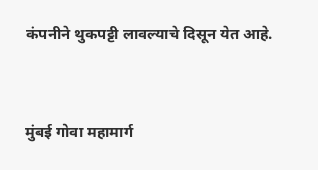कंपनीने थुकपट्टी लावल्याचे दिसून येत आहे.


मुंबई गोवा महामार्ग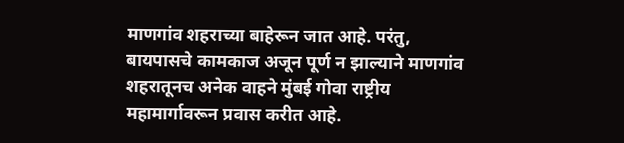माणगांव शहराच्या बाहेरून जात आहे. परंतु, बायपासचे कामकाज अजून पूर्ण न झाल्याने माणगांव शहरातूनच अनेक वाहने मुंबई गोवा राष्ट्रीय महामार्गावरून प्रवास करीत आहे.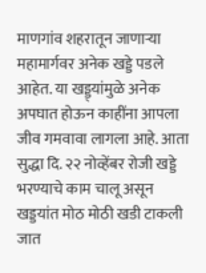माणगांव शहरातून जाणाऱ्या महामार्गवर अनेक खड्डे पडले आहेत. या खड्ड्यांमुळे अनेक अपघात होऊन काहींना आपला जीव गमवावा लागला आहे. आता सुद्धा दि. २२ नोव्हेंबर रोजी खड्डे भरण्याचे काम चालू असून खड्डयांत मोठ मोठी खडी टाकली जात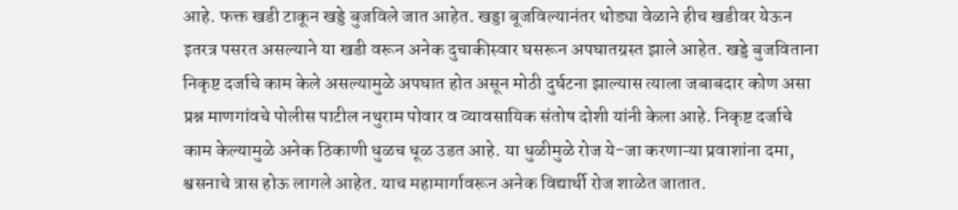आहे. फक्त खडी टाकून खड्डे बुजविले जात आहेत. खड्डा बूजविल्यानंतर थोड्या वेळाने हीच खडीवर येऊन इतरत्र पसरत असल्याने या खडी वरून अनेक दुचाकीस्वार घसरून अपघातग्रस्त झाले आहेत. खड्डे बुजविताना निकृष्ट दर्जाचे काम केले असल्यामुळे अपघात होत असून मोठी दुर्घटना झाल्यास त्याला जबाबदार कोण असा प्रश्न माणगांवचे पोलीस पाटील नथुराम पोवार व व्यावसायिक संतोष दोशी यांनी केला आहे. निकृष्ट दर्जाचे काम केल्यामुळे अनेक ठिकाणी धुळच धूळ उडत आहे. या धुळीमुळे रोज ये-जा करणाऱ्या प्रवाशांना दमा, श्वसनाचे त्रास होऊ लागले आहेत. याच महामार्गावरून अनेक विद्यार्थी रोज शाळेत जातात.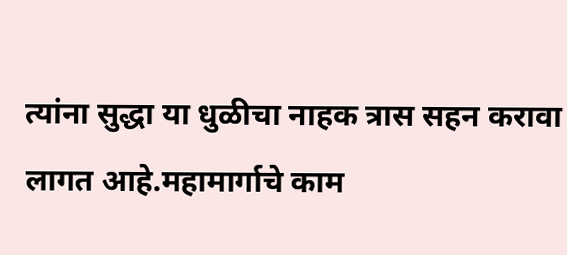त्यांना सुद्धा या धुळीचा नाहक त्रास सहन करावा लागत आहे.महामार्गाचे काम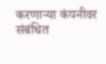करणाऱ्या कंपनीवर संबंधित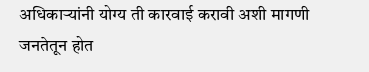अधिकाऱ्यांनी योग्य ती कारवाई करावी अशी मागणी जनतेतून होत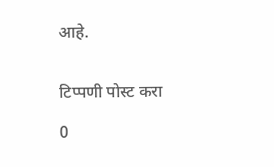आहे.


टिप्पणी पोस्ट करा

0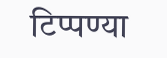टिप्पण्या